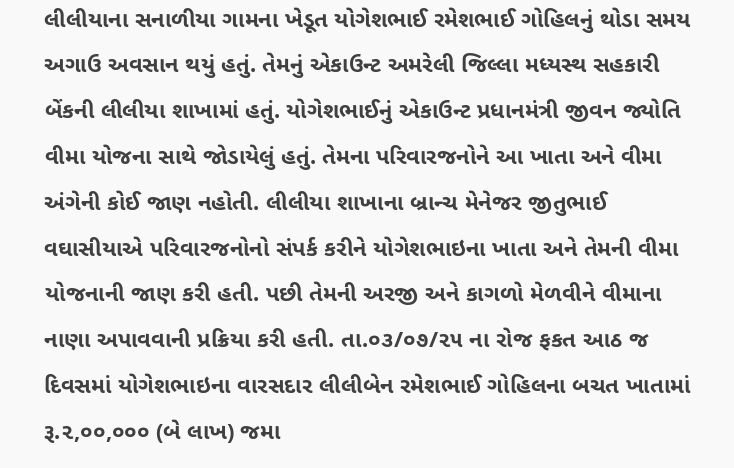લીલીયાના સનાળીયા ગામના ખેડૂત યોગેશભાઈ રમેશભાઈ ગોહિલનું થોડા સમય અગાઉ અવસાન થયું હતું. તેમનું એકાઉન્ટ અમરેલી જિલ્લા મધ્યસ્થ સહકારી બેંકની લીલીયા શાખામાં હતું. યોગેશભાઈનું એકાઉન્ટ પ્રધાનમંત્રી જીવન જ્યોતિ વીમા યોજના સાથે જોડાયેલું હતું. તેમના પરિવારજનોને આ ખાતા અને વીમા અંગેની કોઈ જાણ નહોતી. લીલીયા શાખાના બ્રાન્ચ મેનેજર જીતુભાઈ વઘાસીયાએ પરિવારજનોનો સંપર્ક કરીને યોગેશભાઇના ખાતા અને તેમની વીમા યોજનાની જાણ કરી હતી. પછી તેમની અરજી અને કાગળો મેળવીને વીમાના નાણા અપાવવાની પ્રક્રિયા કરી હતી. તા.૦૩/૦૭/૨૫ ના રોજ ફકત આઠ જ દિવસમાં યોગેશભાઇના વારસદાર લીલીબેન રમેશભાઈ ગોહિલના બચત ખાતામાં રૂ.૨,૦૦,૦૦૦ (બે લાખ) જમા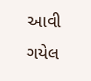આવી ગયેલ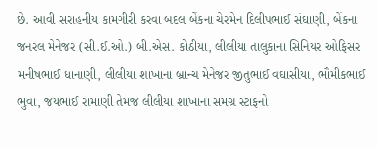છે. આવી સરાહનીય કામગીરી કરવા બદલ બેંકના ચેરમેન દિલીપભાઈ સંઘાણી, બેંકના જનરલ મેનેજર (સી.ઈ.ઓ.) બી.એસ. કોઠીયા, લીલીયા તાલુકાના સિનિયર ઓફિસર મનીષભાઈ ધાનાણી, લીલીયા શાખાના બ્રાન્ચ મેનેજર જીતુભાઈ વઘાસીયા, ભૌમીકભાઈ ભુવા, જયભાઈ રામાણી તેમજ લીલીયા શાખાના સમગ્ર સ્ટાફનો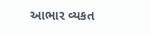આભાર વ્યકત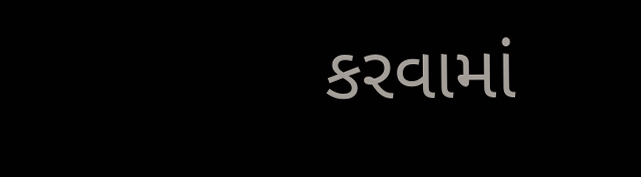કરવામાં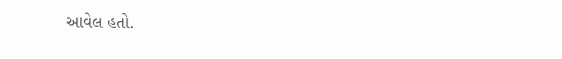આવેલ હતો.